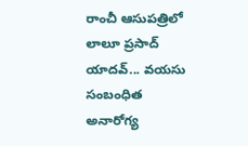రాంచీ ఆసుపత్రిలో లాలూ ప్రసాద్ యాదవ్... వయసు సంబంధిత అనారోగ్య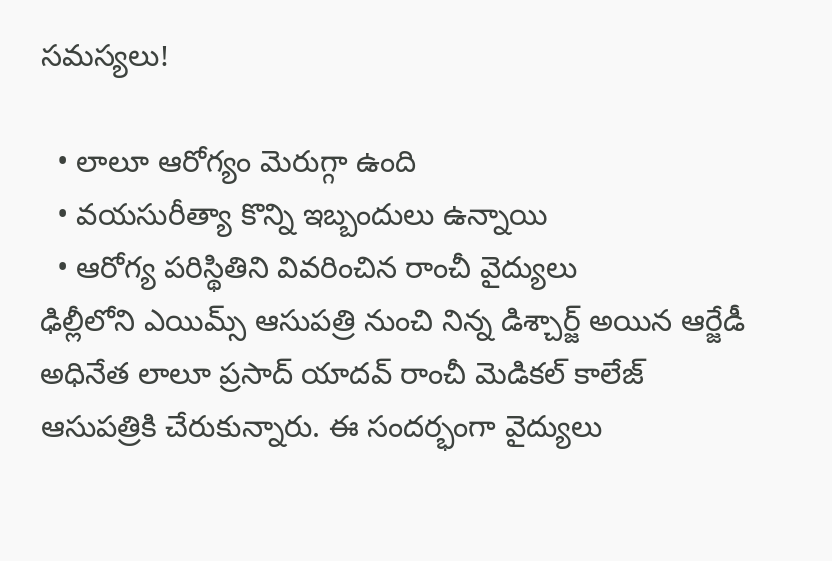సమస్యలు!

  • లాలూ ఆరోగ్యం మెరుగ్గా ఉంది
  • వయసురీత్యా కొన్ని ఇబ్బందులు ఉన్నాయి
  • ఆరోగ్య పరిస్థితిని వివరించిన రాంచీ వైద్యులు
ఢిల్లీలోని ఎయిమ్స్ ఆసుపత్రి నుంచి నిన్న డిశ్చార్జ్ అయిన ఆర్జేడీ అధినేత లాలూ ప్రసాద్ యాదవ్ రాంచీ మెడికల్ కాలేజ్ ఆసుపత్రికి చేరుకున్నారు. ఈ సందర్భంగా వైద్యులు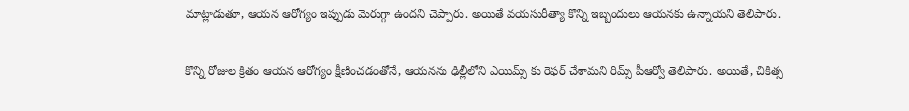మాట్లాడుతూ, ఆయన ఆరోగ్యం ఇప్పుడు మెరుగ్గా ఉందని చెప్పారు. అయితే వయసురీత్యా కొన్ని ఇబ్బందులు ఆయనకు ఉన్నాయని తెలిపారు.

కొన్ని రోజుల క్రితం ఆయన ఆరోగ్యం క్షీణించడంతోనే, ఆయనను ఢిల్లీలోని ఎయిమ్స్ కు రెఫర్ చేశామని రిమ్స్ పీఆర్వో తెలిపారు. అయితే, చికిత్స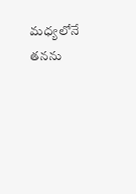మధ్యలోనే తనను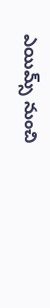ఎయిమ్స్ నుంచి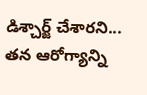డిశ్చార్జ్ చేశారని... తన ఆరోగ్యాన్ని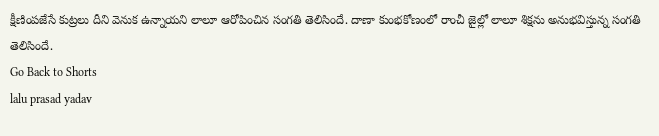క్షీణింపజేసే కుట్రలు దీని వెనుక ఉన్నాయని లాలూ ఆరోపించిన సంగతి తెలిసిందే. దాణా కుంభకోణంలో రాంచీ జైల్లో లాలూ శిక్షను అనుభవిస్తున్న సంగతి తెలిసిందే.
Go Back to Shorts
lalu prasad yadav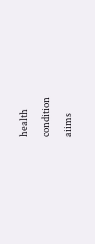health
condition
aiims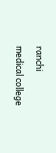ranchi
medical college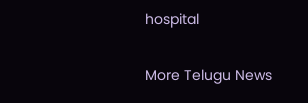hospital

More Telugu News